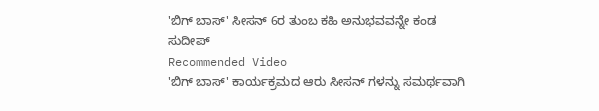'ಬಿಗ್ ಬಾಸ್' ಸೀಸನ್ 6ರ ತುಂಬ ಕಹಿ ಅನುಭವವನ್ನೇ ಕಂಡ ಸುದೀಪ್
Recommended Video
'ಬಿಗ್ ಬಾಸ್' ಕಾರ್ಯಕ್ರಮದ ಆರು ಸೀಸನ್ ಗಳನ್ನು ಸಮರ್ಥವಾಗಿ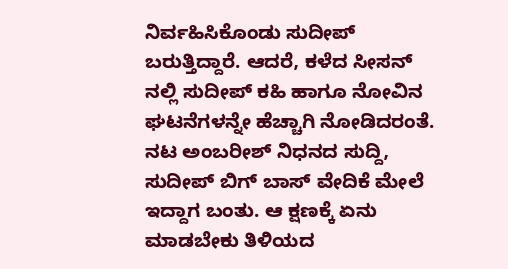ನಿರ್ವಹಿಸಿಕೊಂಡು ಸುದೀಪ್ ಬರುತ್ತಿದ್ದಾರೆ. ಆದರೆ, ಕಳೆದ ಸೀಸನ್ ನಲ್ಲಿ ಸುದೀಪ್ ಕಹಿ ಹಾಗೂ ನೋವಿನ ಘಟನೆಗಳನ್ನೇ ಹೆಚ್ಚಾಗಿ ನೋಡಿದರಂತೆ.
ನಟ ಅಂಬರೀಶ್ ನಿಧನದ ಸುದ್ದಿ, ಸುದೀಪ್ ಬಿಗ್ ಬಾಸ್ ವೇದಿಕೆ ಮೇಲೆ ಇದ್ದಾಗ ಬಂತು. ಆ ಕ್ಷಣಕ್ಕೆ ಏನು ಮಾಡಬೇಕು ತಿಳಿಯದ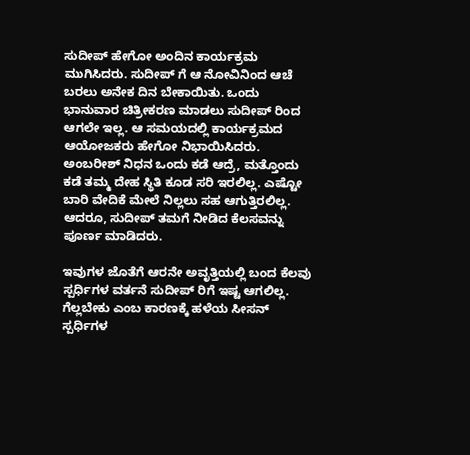ಸುದೀಪ್ ಹೇಗೋ ಅಂದಿನ ಕಾರ್ಯಕ್ರಮ ಮುಗಿಸಿದರು. ಸುದೀಪ್ ಗೆ ಆ ನೋವಿನಿಂದ ಆಚೆ ಬರಲು ಅನೇಕ ದಿನ ಬೇಕಾಯಿತು. ಒಂದು ಭಾನುವಾರ ಚಿತ್ರೀಕರಣ ಮಾಡಲು ಸುದೀಪ್ ರಿಂದ ಆಗಲೇ ಇಲ್ಲ. ಆ ಸಮಯದಲ್ಲಿ ಕಾರ್ಯಕ್ರಮದ ಆಯೋಜಕರು ಹೇಗೋ ನಿಭಾಯಿಸಿದರು.
ಅಂಬರೀಶ್ ನಿಧನ ಒಂದು ಕಡೆ ಆದ್ರೆ, ಮತ್ತೊಂದು ಕಡೆ ತಮ್ಮ ದೇಹ ಸ್ಥಿತಿ ಕೂಡ ಸರಿ ಇರಲಿಲ್ಲ. ಎಷ್ಟೋ ಬಾರಿ ವೇದಿಕೆ ಮೇಲೆ ನಿಲ್ಲಲು ಸಹ ಆಗುತ್ತಿರಲಿಲ್ಲ. ಆದರೂ, ಸುದೀಪ್ ತಮಗೆ ನೀಡಿದ ಕೆಲಸವನ್ನು ಪೂರ್ಣ ಮಾಡಿದರು.

ಇವುಗಳ ಜೊತೆಗೆ ಆರನೇ ಅವೃತ್ತಿಯಲ್ಲಿ ಬಂದ ಕೆಲವು ಸ್ಪರ್ಧಿಗಳ ವರ್ತನೆ ಸುದೀಪ್ ರಿಗೆ ಇಷ್ಟ ಆಗಲಿಲ್ಲ. ಗೆಲ್ಲಬೇಕು ಎಂಬ ಕಾರಣಕ್ಕೆ ಹಳೆಯ ಸೀಸನ್ ಸ್ಪರ್ಧಿಗಳ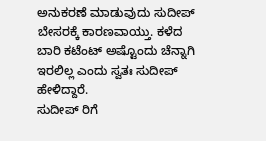ಅನುಕರಣೆ ಮಾಡುವುದು ಸುದೀಪ್ ಬೇಸರಕ್ಕೆ ಕಾರಣವಾಯ್ತು. ಕಳೆದ ಬಾರಿ ಕಟೆಂಟ್ ಅಷ್ಟೊಂದು ಚೆನ್ನಾಗಿ ಇರಲಿಲ್ಲ ಎಂದು ಸ್ವತಃ ಸುದೀಪ್ ಹೇಳಿದ್ದಾರೆ.
ಸುದೀಪ್ ರಿಗೆ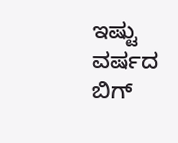ಇಷ್ಟು ವರ್ಷದ ಬಿಗ್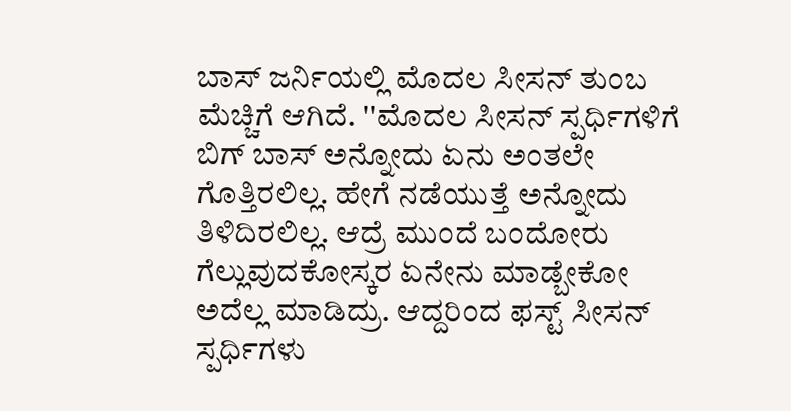ಬಾಸ್ ಜರ್ನಿಯಲ್ಲಿ ಮೊದಲ ಸೀಸನ್ ತುಂಬ ಮೆಚ್ಚಿಗೆ ಆಗಿದೆ. ''ಮೊದಲ ಸೀಸನ್ ಸ್ಪರ್ಧಿಗಳಿಗೆ ಬಿಗ್ ಬಾಸ್ ಅನ್ನೋದು ಏನು ಅಂತಲೇ ಗೊತ್ತಿರಲಿಲ್ಲ. ಹೇಗೆ ನಡೆಯುತ್ತೆ ಅನ್ನೋದು ತಿಳಿದಿರಲಿಲ್ಲ. ಆದ್ರೆ ಮುಂದೆ ಬಂದೋರು ಗೆಲ್ಲುವುದಕೋಸ್ಕರ ಏನೇನು ಮಾಡ್ಬೇಕೋ ಅದೆಲ್ಲ ಮಾಡಿದ್ರು. ಆದ್ದರಿಂದ ಫಸ್ಟ್ ಸೀಸನ್ ಸ್ಪರ್ಧಿಗಳು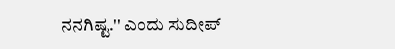ನನಗಿಷ್ಟ.'' ಎಂದು ಸುದೀಪ್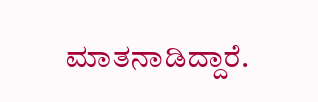ಮಾತನಾಡಿದ್ದಾರೆ.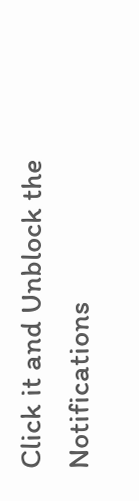Click it and Unblock the Notifications